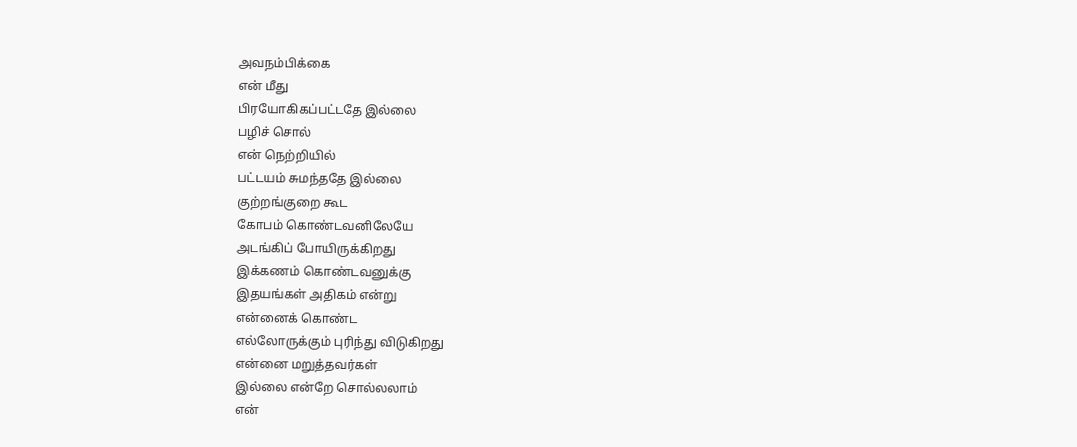அவநம்பிக்கை
என் மீது
பிரயோகிகப்பட்டதே இல்லை
பழிச் சொல்
என் நெற்றியில்
பட்டயம் சுமந்ததே இல்லை
குற்றங்குறை கூட
கோபம் கொண்டவனிலேயே
அடங்கிப் போயிருக்கிறது
இக்கணம் கொண்டவனுக்கு
இதயங்கள் அதிகம் என்று
என்னைக் கொண்ட
எல்லோருக்கும் புரிந்து விடுகிறது
என்னை மறுத்தவர்கள்
இல்லை என்றே சொல்லலாம்
என்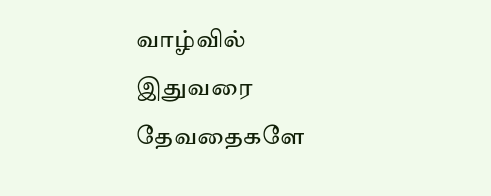வாழ்வில் இதுவரை
தேவதைகளே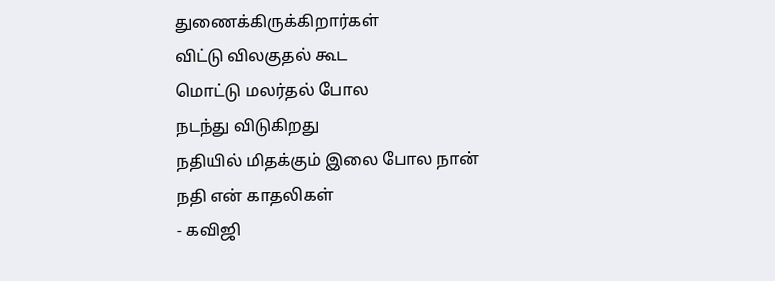துணைக்கிருக்கிறார்கள்
விட்டு விலகுதல் கூட
மொட்டு மலர்தல் போல
நடந்து விடுகிறது
நதியில் மிதக்கும் இலை போல நான்
நதி என் காதலிகள்
- கவிஜி